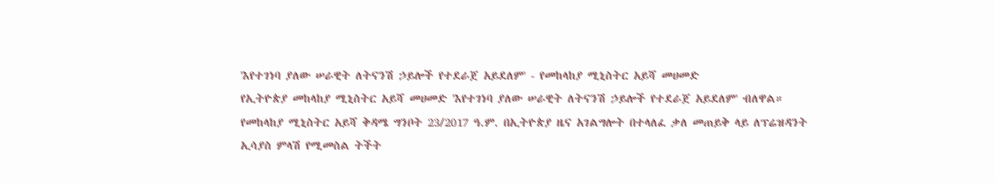'እየተገነባ ያለው ሠራዊት ለትናንሽ ኃይሎች የተደራጀ አይደለም' - የመከላከያ ሚኒስትር አይሻ መሀመድ
የኢትዮጵያ መከላከያ ሚኒስትር አይሻ መሀመድ 'እየተገነባ ያለው ሠራዊት ለትናንሽ ኃይሎች የተደራጀ አይደለም' ብለዋል። የመከላከያ ሚኒስትር አይሻ ቅዳሜ ግንቦት 23/2017 ዓ.ም. በኢትዮጵያ ዜና አገልግሎት በተላለፈ ቃለ መጠይቅ ላይ ለፕሬዝዳንት ኢሳያስ ምላሽ የሚመስል ትችት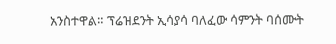አንስተዋል። ፕሬዝደንት ኢሳያሳ ባለፈው ሳምንት ባሰሙት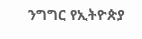ንግግር የኢትዮጵያ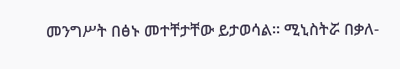መንግሥት በፅኑ መተቸታቸው ይታወሳል። ሚኒስትሯ በቃለ-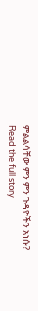ምልልሳቸው ምን ምን ጉዳዮችን አነሱ?
Read the full story